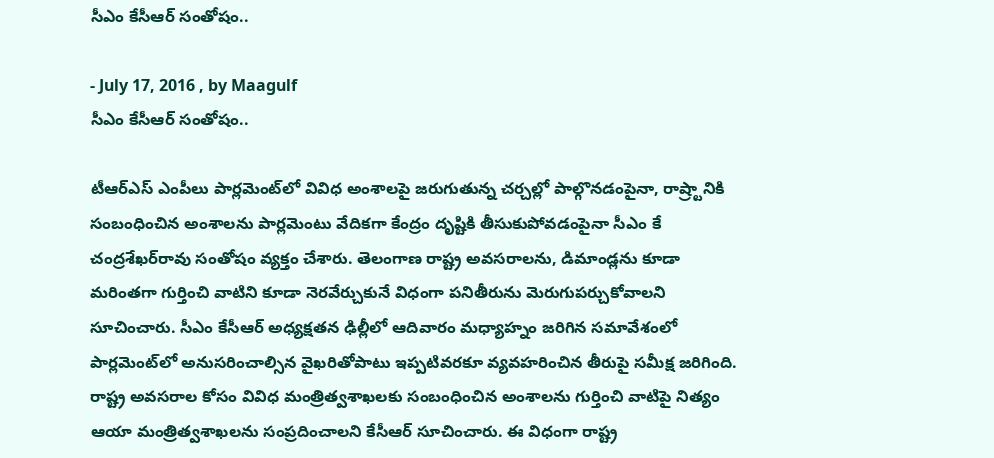సీఎం కేసీఆర్ సంతోషం..

- July 17, 2016 , by Maagulf
సీఎం కేసీఆర్ సంతోషం..

టీఆర్‌ఎస్ ఎంపీలు పార్లమెంట్‌లో వివిధ అంశాలపై జరుగుతున్న చర్చల్లో పాల్గొనడంపైనా, రాష్ర్టానికి సంబంధించిన అంశాలను పార్లమెంటు వేదికగా కేంద్రం దృష్టికి తీసుకుపోవడంపైనా సీఎం కే చంద్రశేఖర్‌రావు సంతోషం వ్యక్తం చేశారు. తెలంగాణ రాష్ట్ర అవసరాలను, డిమాండ్లను కూడా మరింతగా గుర్తించి వాటిని కూడా నెరవేర్చుకునే విధంగా పనితీరును మెరుగుపర్చుకోవాలని సూచించారు. సీఎం కేసీఆర్ అధ్యక్షతన ఢిల్లీలో ఆదివారం మధ్యాహ్నం జరిగిన సమావేశంలో పార్లమెంట్‌లో అనుసరించాల్సిన వైఖరితోపాటు ఇప్పటివరకూ వ్యవహరించిన తీరుపై సమీక్ష జరిగింది. రాష్ట్ర అవసరాల కోసం వివిధ మంత్రిత్వశాఖలకు సంబంధించిన అంశాలను గుర్తించి వాటిపై నిత్యం ఆయా మంత్రిత్వశాఖలను సంప్రదించాలని కేసీఆర్ సూచించారు. ఈ విధంగా రాష్ట్ర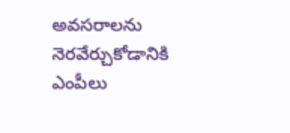అవసరాలను నెరవేర్చుకోడానికి ఎంపీలు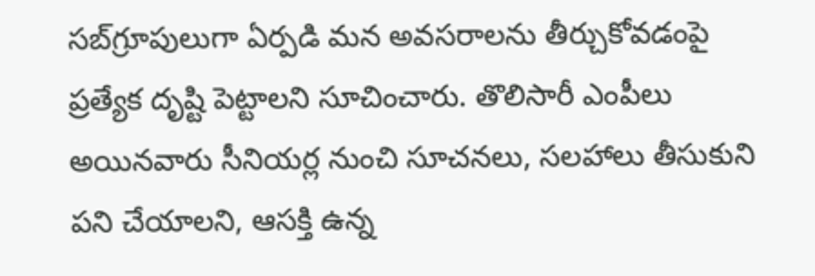సబ్‌గ్రూపులుగా ఏర్పడి మన అవసరాలను తీర్చుకోవడంపై ప్రత్యేక దృష్టి పెట్టాలని సూచించారు. తొలిసారీ ఎంపీలు అయినవారు సీనియర్ల నుంచి సూచనలు, సలహాలు తీసుకుని పని చేయాలని, ఆసక్తి ఉన్న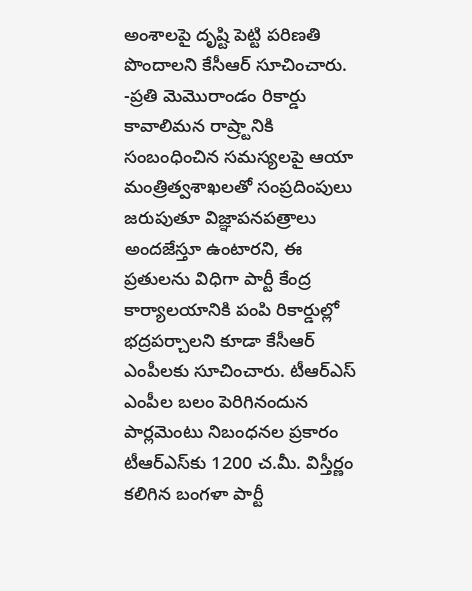అంశాలపై దృష్టి పెట్టి పరిణతి పొందాలని కేసీఆర్ సూచించారు. -ప్రతి మెమొరాండం రికార్డు కావాలిమన రాష్ర్టానికి సంబంధించిన సమస్యలపై ఆయా మంత్రిత్వశాఖలతో సంప్రదింపులు జరుపుతూ విజ్ఞాపనపత్రాలు అందజేస్తూ ఉంటారని, ఈ ప్రతులను విధిగా పార్టీ కేంద్ర కార్యాలయానికి పంపి రికార్డుల్లో భద్రపర్చాలని కూడా కేసీఆర్ ఎంపీలకు సూచించారు. టీఆర్‌ఎస్ ఎంపీల బలం పెరిగినందున పార్లమెంటు నిబంధనల ప్రకారం టీఆర్‌ఎస్‌కు 1200 చ.మీ. విస్తీర్ణం కలిగిన బంగళా పార్టీ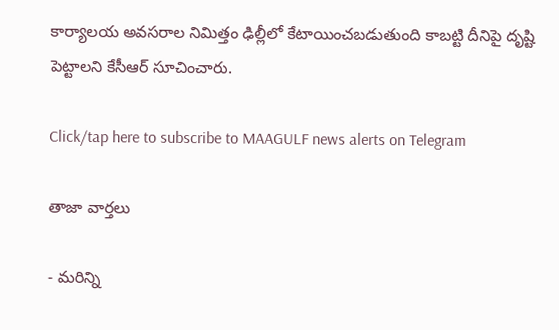కార్యాలయ అవసరాల నిమిత్తం ఢిల్లీలో కేటాయించబడుతుంది కాబట్టి దీనిపై దృష్టి పెట్టాలని కేసీఆర్ సూచించారు.

Click/tap here to subscribe to MAAGULF news alerts on Telegram

తాజా వార్తలు

- మరిన్ని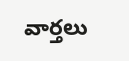వార్తలు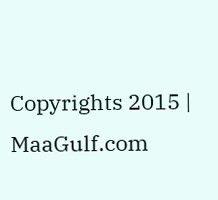Copyrights 2015 | MaaGulf.com